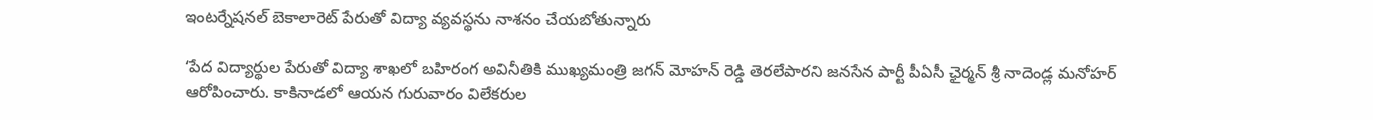ఇంటర్నేషనల్ బెకాలారెట్ పేరుతో విద్యా వ్యవస్థను నాశనం చేయబోతున్నారు

‘పేద విద్యార్థుల పేరుతో విద్యా శాఖలో బహిరంగ అవినీతికి ముఖ్యమంత్రి జగన్ మోహన్‌ రెడ్డి తెరలేపారని జనసేన పార్టీ పీఏసీ ఛైర్మన్ శ్రీ నాదెండ్ల మనోహర్ ఆరోపించారు. కాకినాడలో ఆయన గురువారం విలేకరుల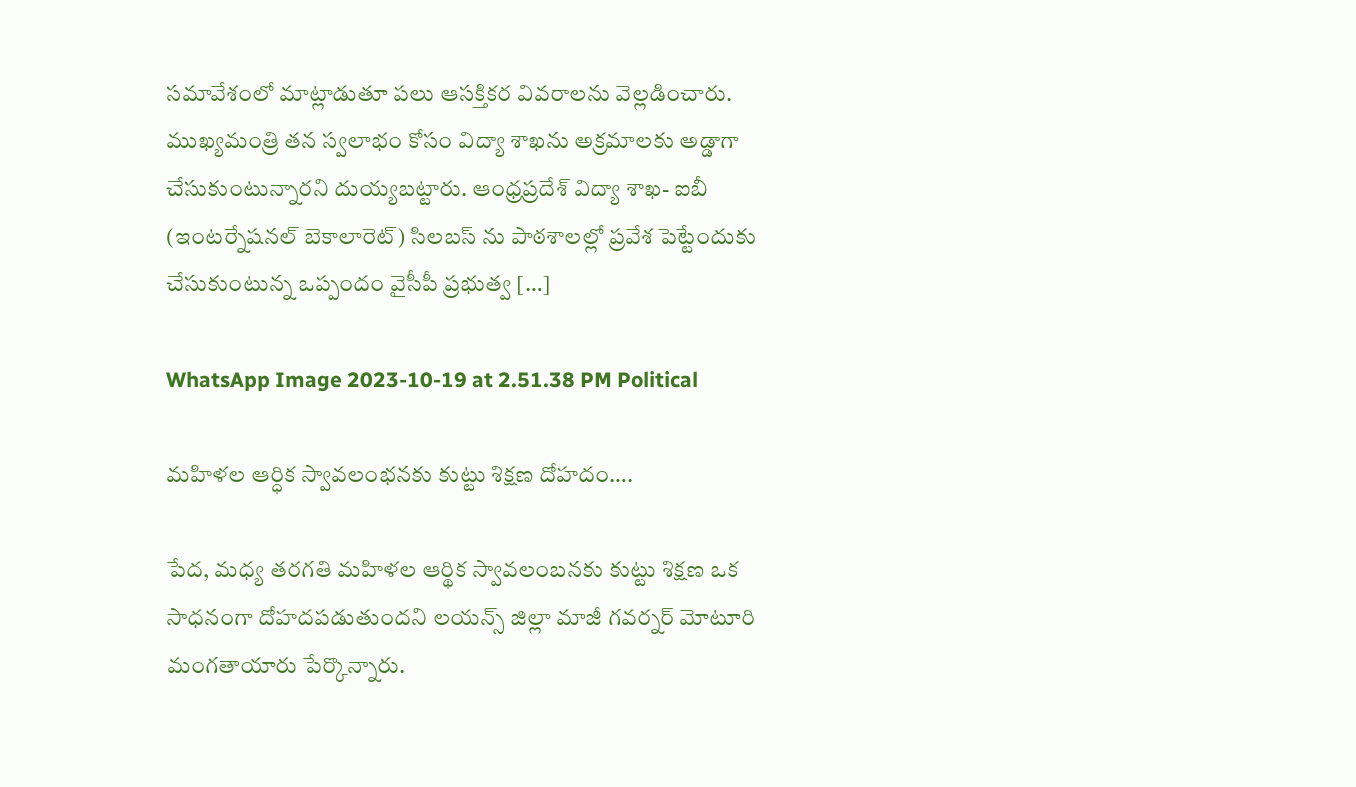సమావేశంలో మాట్లాడుతూ పలు ఆసక్తికర వివరాలను వెల్లడించారు. ముఖ్యమంత్రి తన స్వలాభం కోసం విద్యా శాఖను అక్రమాలకు అడ్డాగా చేసుకుంటున్నారని దుయ్యబట్టారు. ఆంధ్రప్రదేశ్ విద్యా శాఖ- ఐబీ (ఇంటర్నేషనల్ బెకాలారెట్) సిలబస్ ను పాఠశాలల్లో ప్రవేశ పెట్టేందుకు చేసుకుంటున్న ఒప్పందం వైసీపీ ప్రభుత్వ […]

WhatsApp Image 2023-10-19 at 2.51.38 PM Political

మహిళల ఆర్ధిక స్వావలంభనకు కుట్టు శిక్షణ దోహదం….

పేద, మధ్య తరగతి మహిళల ఆర్థిక స్వావలంబనకు కుట్టు శిక్షణ ఒక సాధనంగా దోహదపడుతుందని లయన్స్ జిల్లా మాజీ గవర్నర్ మోటూరి మంగతాయారు పేర్కొన్నారు.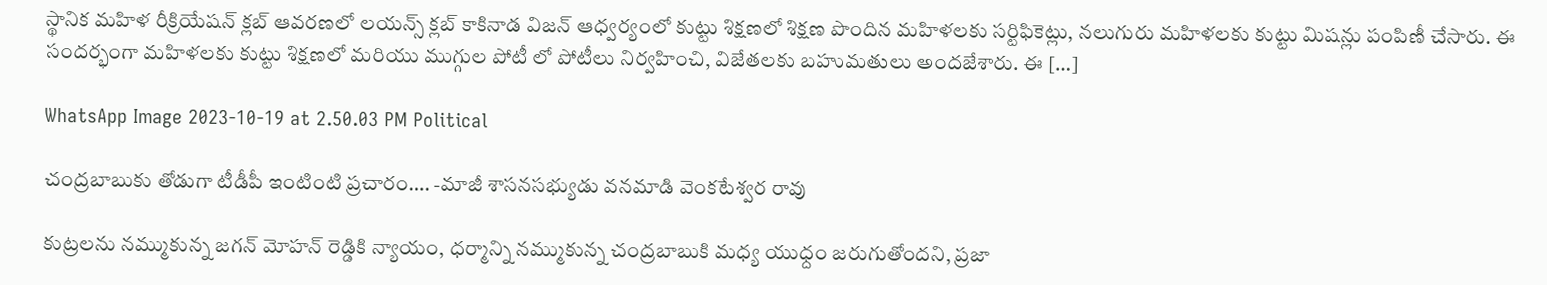స్థానిక మహిళ రీక్రియేషన్ క్లబ్ ఆవరణలో లయన్స్ క్లబ్ కాకినాడ విజన్ ఆధ్వర్యంలో కుట్టు శిక్షణలో శిక్షణ పొందిన మహిళలకు సర్టిఫికెట్లు, నలుగురు మహిళలకు కుట్టు మిషన్లు పంపిణీ చేసారు. ఈ సందర్భంగా మహిళలకు కుట్టు శిక్షణలో మరియు ముగ్గుల పోటీ లో పోటీలు నిర్వహించి, విజేతలకు బహుమతులు అందజేశారు. ఈ […]

WhatsApp Image 2023-10-19 at 2.50.03 PM Political

చంద్రబాబుకు తోడుగా టీడీపీ ఇంటింటి ప్రచారం…. -మాజీ శాసనసభ్యుడు వనమాడి వెంకటేశ్వర రావు

కుట్రలను నమ్ముకున్న జగన్ మోహన్ రెడ్డికి న్యాయం, ధర్మాన్ని నమ్ముకున్న చంద్రబాబుకి మధ్య యుధ్దం జరుగుతోందని, ప్రజా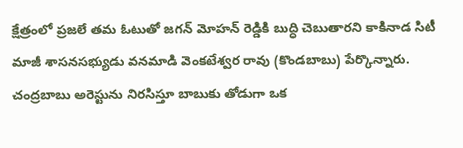క్షేత్రంలో ప్రజలే తమ ఓటుతో జగన్ మోహన్ రెడ్డికి బుద్ధి చెబుతారని కాకినాడ సిటీ మాజీ శాసనసభ్యుడు వనమాడి వెంకటేశ్వర రావు (కొండబాబు) పేర్కొన్నారు. చంద్రబాబు అరెస్టును నిరసిస్తూ బాబుకు తోడుగా ఒక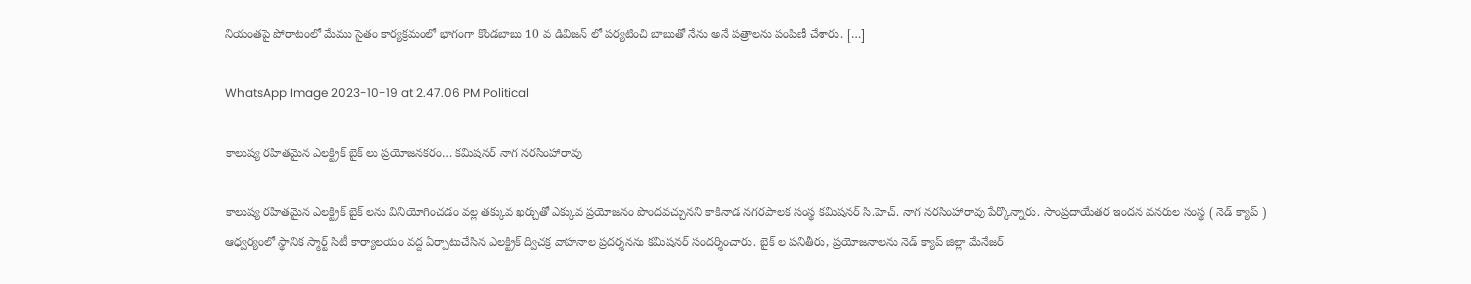నియంతపై పోరాటంలో మేము సైతం కార్యక్రమంలో భాగంగా కొండబాబు 10 వ డివిజన్ లో పర్యటించి బాబుతో నేను అనే పత్రాలను పంపిణీ చేశారు. […]

WhatsApp Image 2023-10-19 at 2.47.06 PM Political

కాలుష్య రహితమైన ఎలక్ట్రిక్ బైక్ లు ప్రయోజనకరం… కమిషనర్ నాగ నరసింహారావు

కాలుష్య రహితమైన ఎలక్ట్రిక్ బైక్ లను వినియోగించడం వల్ల తక్కువ ఖర్చుతో ఎక్కువ ప్రయోజనం పొందవచ్చునని కాకినాడ నగరపాలక సంస్థ కమిషనర్ సి.హెచ్. నాగ నరసింహారావు పేర్కొన్నారు. సాంప్రదాయేతర ఇందన వనరుల సంస్థ ( నెడ్ క్యాప్ ) ఆధ్వర్యంలో స్థానిక స్మార్ట్ సిటీ కార్యాలయం వద్ద ఏర్పాటుచేసిన ఎలక్ట్రిక్ ద్విచక్ర వాహనాల ప్రదర్శనను కమిషనర్ సందర్శించారు. బైక్ ల పనితీరు, ప్రయోజనాలను నెడ్ క్యాప్ జిల్లా మేనేజర్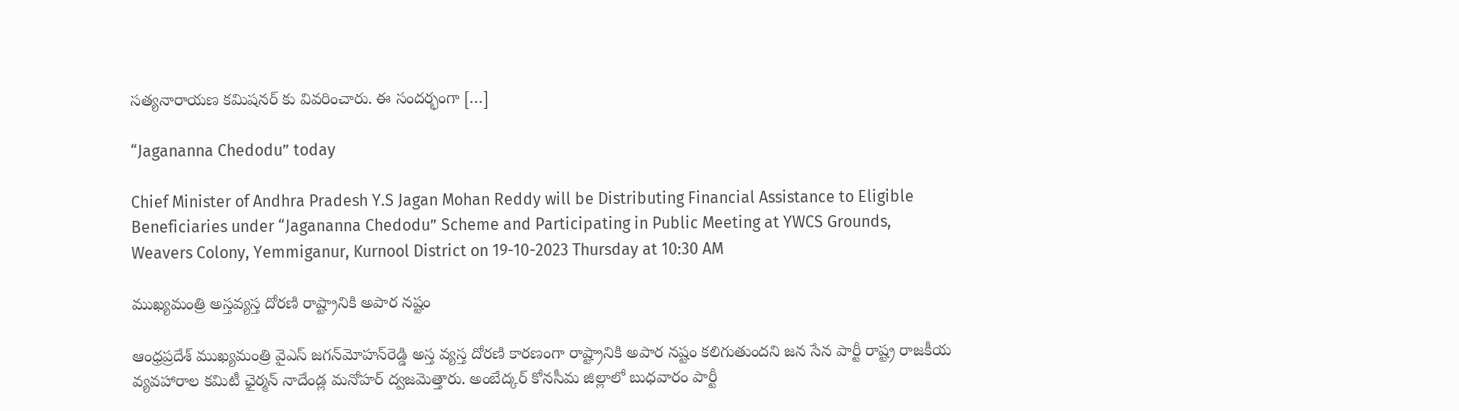సత్యనారాయణ కమిషనర్ కు వివరించారు. ఈ సందర్భంగా […]

“Jagananna Chedodu” today

Chief Minister of Andhra Pradesh Y.S Jagan Mohan Reddy will be Distributing Financial Assistance to Eligible Beneficiaries under “Jagananna Chedodu” Scheme and Participating in Public Meeting at YWCS Grounds, Weavers Colony, Yemmiganur, Kurnool District on 19-10-2023 Thursday at 10:30 AM

ముఖ్యమంత్రి అస్తవ్యస్త దోరణి రాష్ట్రానికి అపార నష్టం

ఆంధ్రప్రదేశ్‌ ముఖ్యమంత్రి వైఎస్‌ జగన్‌మోహన్‌రెడ్డి అస్త వ్యస్త దోరణి కారణంగా రాష్ట్రానికి అపార నష్టం కలిగుతుందని జన సేన పార్టీ రాష్ట్ర రాజకీయ వ్యవహారాల కమిటీ ఛైర్మన్‌ నాదేండ్ల మనోహర్‌ ద్వజమెత్తారు. అంబేద్కర్‌ కోనసీమ జిల్లాలో బుధవారం పార్టీ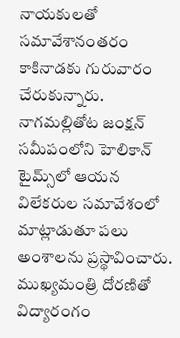నాయకులతో సమావేశానంతరం కాకినాడకు గురువారం చేరుకున్నారు. నాగమల్లితోట జంక్షన్‌ సమీపంలోని హెలికాన్‌ టైమ్స్‌లో ఆయన విలేకరుల సమావేశంలో మాట్లాడుతూ పలు అంశాలను ప్రస్థావించారు. ముఖ్యమంత్రి దోరణితో విద్యారంగం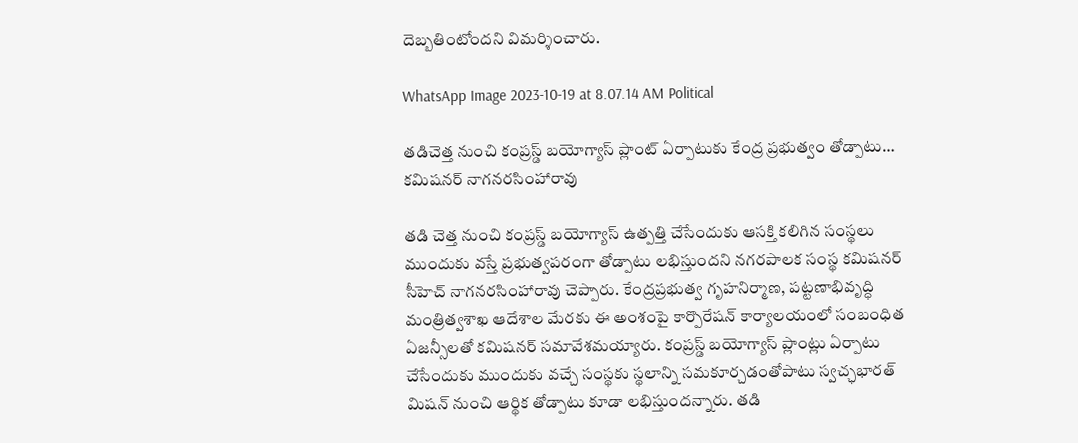దెబ్బతింటోందని విమర్శించారు.

WhatsApp Image 2023-10-19 at 8.07.14 AM Political

తడిచెత్త నుంచి కంప్రస్డ్‌ బయోగ్యాస్‌ ప్లాంట్‌ ఏర్పాటుకు కేంద్ర ప్రభుత్వం తోడ్పాటు… కమిషనర్‌ నాగనరసింహారావు

తడి చెత్త నుంచి కంప్రస్డ్‌ బయోగ్యాస్‌ ఉత్పత్తి చేసేందుకు ఆసక్తి కలిగిన సంస్థలు ముందుకు వస్తే ప్రభుత్వపరంగా తోడ్పాటు లభిస్తుందని నగరపాలక సంస్థ కమిషనర్‌ సీహెచ్‌ నాగనరసింహారావు చెప్పారు. కేంద్రప్రభుత్వ గృహనిర్మాణ, పట్టణాభివృద్ధి మంత్రిత్వశాఖ ఆదేశాల మేరకు ఈ అంశంపై కార్పొరేషన్‌ కార్యాలయంలో సంబంధిత ఏజన్సీలతో కమిషనర్ సమావేశమయ్యారు. కంప్రస్డ్‌ బయోగ్యాస్‌ ప్లాంట్లు ఏర్పాటు చేసేందుకు ముందుకు వచ్చే సంస్థకు స్థలాన్ని సమకూర్చడంతోపాటు స్వచ్ఛభారత్‌ మిషన్‌ నుంచి ఆర్థిక తోడ్పాటు కూడా లభిస్తుందన్నారు. తడి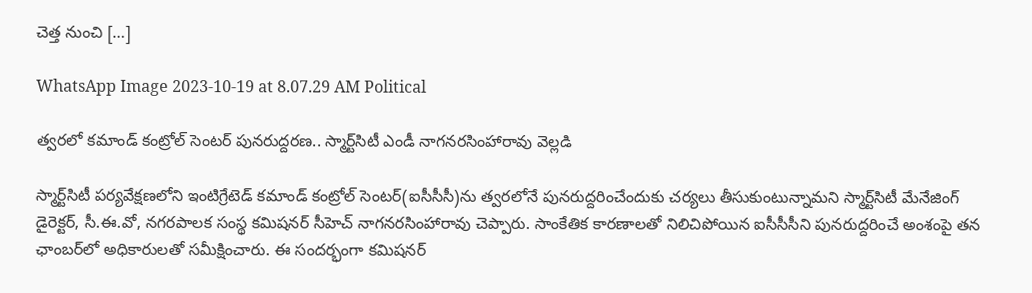చెత్త నుంచి […]

WhatsApp Image 2023-10-19 at 8.07.29 AM Political

త్వరలో కమాండ్‌ కంట్రోల్‌ సెంటర్‌ పునరుద్దరణ.. స్మార్ట్‌సిటీ ఎండీ నాగనరసింహారావు వెల్లడి

స్మార్ట్‌సిటీ పర్యవేక్షణలోని ఇంటిగ్రేటెడ్‌ కమాండ్‌ కంట్రోల్‌ సెంటర్‌(ఐసీసీసీ)ను త్వరలోనే పునరుద్దరించేందుకు చర్యలు తీసుకుంటున్నామని స్మార్ట్‌సిటీ మేనేజింగ్‌ డైరెక్టర్, సీ.ఈ.వో, నగరపాలక సంస్థ కమిషనర్‌ సీహెచ్‌ నాగనరసింహారావు చెప్పారు. సాంకేతిక కారణాలతో నిలిచిపోయిన ఐసీసీసీని పునరుద్దరించే అంశంపై తన ఛాంబర్‌లో అధికారులతో సమీక్షించారు. ఈ సందర్భంగా కమిషనర్‌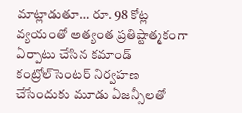మాట్లాడుతూ… రూ. 98 కోట్ల వ్యయంతో అత్యంత ప్రతిష్టాత్మకంగా ఏర్పాటు చేసిన కమాండ్‌ కంట్రోల్‌సెంటర్‌ నిర్వహణ చేసేందుకు మూడు ఏజన్సీలతో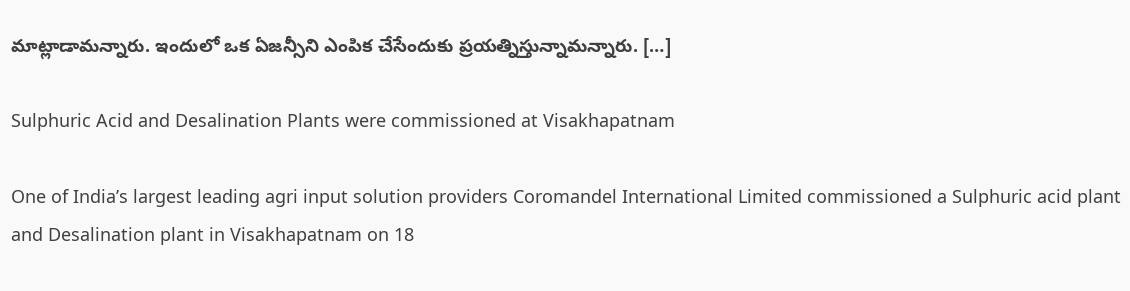మాట్లాడామన్నారు. ఇందులో ఒక ఏజన్సీని ఎంపిక చేసేందుకు ప్రయత్నిస్తున్నామన్నారు. […]

Sulphuric Acid and Desalination Plants were commissioned at Visakhapatnam

One of India’s largest leading agri input solution providers Coromandel International Limited commissioned a Sulphuric acid plant and Desalination plant in Visakhapatnam on 18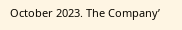October 2023. The Company’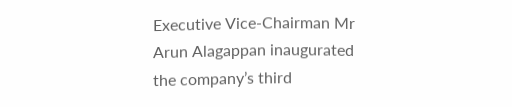Executive Vice-Chairman Mr Arun Alagappan inaugurated the company’s third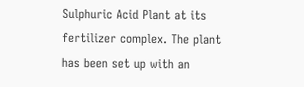Sulphuric Acid Plant at its fertilizer complex. The plant has been set up with an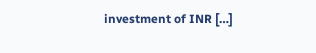investment of INR […]